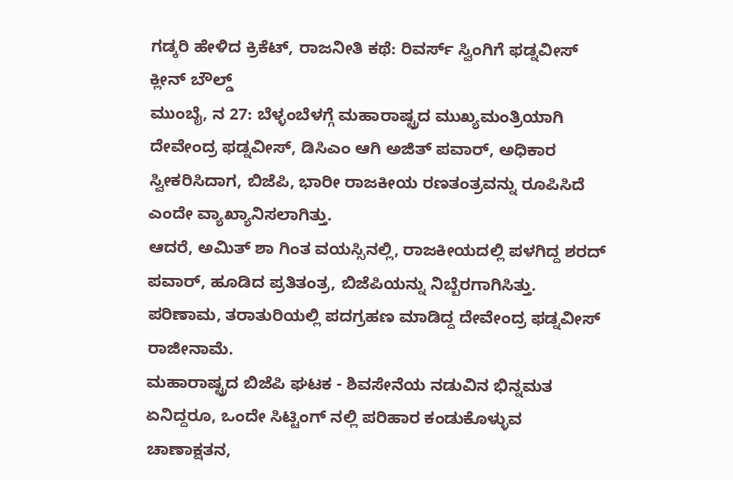ಗಡ್ಕರಿ ಹೇಳಿದ ಕ್ರಿಕೆಟ್, ರಾಜನೀತಿ ಕಥೆ: ರಿವರ್ಸ್ ಸ್ವಿಂಗಿಗೆ ಫಡ್ನವೀಸ್ ಕ್ಲೀನ್ ಬೌಲ್ಡ್
ಮುಂಬೈ, ನ 27: ಬೆಳ್ಳಂಬೆಳಗ್ಗೆ ಮಹಾರಾಷ್ಟ್ರದ ಮುಖ್ಯಮಂತ್ರಿಯಾಗಿ ದೇವೇಂದ್ರ ಫಡ್ನವೀಸ್, ಡಿಸಿಎಂ ಆಗಿ ಅಜಿತ್ ಪವಾರ್, ಅಧಿಕಾರ ಸ್ವೀಕರಿಸಿದಾಗ, ಬಿಜೆಪಿ, ಭಾರೀ ರಾಜಕೀಯ ರಣತಂತ್ರವನ್ನು ರೂಪಿಸಿದೆ ಎಂದೇ ವ್ಯಾಖ್ಯಾನಿಸಲಾಗಿತ್ತು.
ಆದರೆ, ಅಮಿತ್ ಶಾ ಗಿಂತ ವಯಸ್ಸಿನಲ್ಲಿ, ರಾಜಕೀಯದಲ್ಲಿ ಪಳಗಿದ್ದ ಶರದ್ ಪವಾರ್, ಹೂಡಿದ ಪ್ರತಿತಂತ್ರ, ಬಿಜೆಪಿಯನ್ನು ನಿಬ್ಬೆರಗಾಗಿಸಿತ್ತು. ಪರಿಣಾಮ, ತರಾತುರಿಯಲ್ಲಿ ಪದಗ್ರಹಣ ಮಾಡಿದ್ದ ದೇವೇಂದ್ರ ಫಡ್ನವೀಸ್ ರಾಜೀನಾಮೆ.
ಮಹಾರಾಷ್ಟ್ರದ ಬಿಜೆಪಿ ಘಟಕ - ಶಿವಸೇನೆಯ ನಡುವಿನ ಭಿನ್ನಮತ ಏನಿದ್ದರೂ, ಒಂದೇ ಸಿಟ್ಟಿಂಗ್ ನಲ್ಲಿ ಪರಿಹಾರ ಕಂಡುಕೊಳ್ಳುವ ಚಾಣಾಕ್ಷತನ,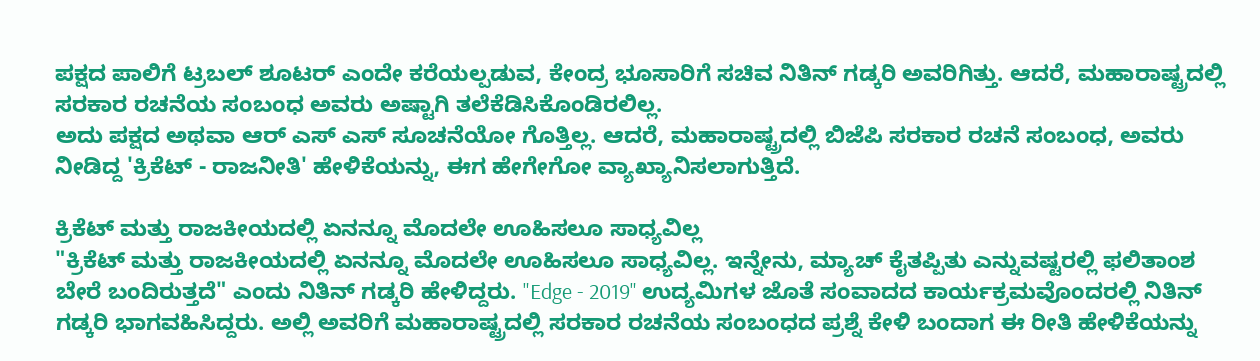ಪಕ್ಷದ ಪಾಲಿಗೆ ಟ್ರಬಲ್ ಶೂಟರ್ ಎಂದೇ ಕರೆಯಲ್ಪಡುವ, ಕೇಂದ್ರ ಭೂಸಾರಿಗೆ ಸಚಿವ ನಿತಿನ್ ಗಡ್ಕರಿ ಅವರಿಗಿತ್ತು. ಆದರೆ, ಮಹಾರಾಷ್ಟ್ರದಲ್ಲಿ ಸರಕಾರ ರಚನೆಯ ಸಂಬಂಧ ಅವರು ಅಷ್ಟಾಗಿ ತಲೆಕೆಡಿಸಿಕೊಂಡಿರಲಿಲ್ಲ.
ಅದು ಪಕ್ಷದ ಅಥವಾ ಆರ್ ಎಸ್ ಎಸ್ ಸೂಚನೆಯೋ ಗೊತ್ತಿಲ್ಲ. ಆದರೆ, ಮಹಾರಾಷ್ಟ್ರದಲ್ಲಿ ಬಿಜೆಪಿ ಸರಕಾರ ರಚನೆ ಸಂಬಂಧ, ಅವರು ನೀಡಿದ್ದ 'ಕ್ರಿಕೆಟ್ - ರಾಜನೀತಿ' ಹೇಳಿಕೆಯನ್ನು, ಈಗ ಹೇಗೇಗೋ ವ್ಯಾಖ್ಯಾನಿಸಲಾಗುತ್ತಿದೆ.

ಕ್ರಿಕೆಟ್ ಮತ್ತು ರಾಜಕೀಯದಲ್ಲಿ ಏನನ್ನೂ ಮೊದಲೇ ಊಹಿಸಲೂ ಸಾಧ್ಯವಿಲ್ಲ
"ಕ್ರಿಕೆಟ್ ಮತ್ತು ರಾಜಕೀಯದಲ್ಲಿ ಏನನ್ನೂ ಮೊದಲೇ ಊಹಿಸಲೂ ಸಾಧ್ಯವಿಲ್ಲ. ಇನ್ನೇನು, ಮ್ಯಾಚ್ ಕೈತಪ್ಪಿತು ಎನ್ನುವಷ್ಟರಲ್ಲಿ ಫಲಿತಾಂಶ ಬೇರೆ ಬಂದಿರುತ್ತದೆ" ಎಂದು ನಿತಿನ್ ಗಡ್ಕರಿ ಹೇಳಿದ್ದರು. "Edge - 2019" ಉದ್ಯಮಿಗಳ ಜೊತೆ ಸಂವಾದದ ಕಾರ್ಯಕ್ರಮವೊಂದರಲ್ಲಿ ನಿತಿನ್ ಗಡ್ಕರಿ ಭಾಗವಹಿಸಿದ್ದರು. ಅಲ್ಲಿ ಅವರಿಗೆ ಮಹಾರಾಷ್ಟ್ರದಲ್ಲಿ ಸರಕಾರ ರಚನೆಯ ಸಂಬಂಧದ ಪ್ರಶ್ನೆ ಕೇಳಿ ಬಂದಾಗ ಈ ರೀತಿ ಹೇಳಿಕೆಯನ್ನು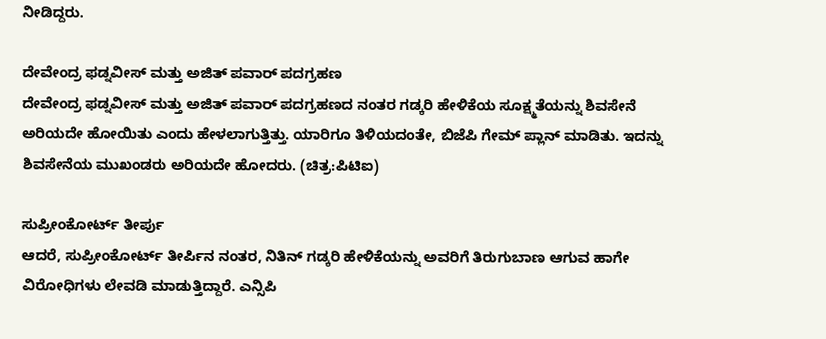ನೀಡಿದ್ದರು.

ದೇವೇಂದ್ರ ಫಡ್ನವೀಸ್ ಮತ್ತು ಅಜಿತ್ ಪವಾರ್ ಪದಗ್ರಹಣ
ದೇವೇಂದ್ರ ಫಡ್ನವೀಸ್ ಮತ್ತು ಅಜಿತ್ ಪವಾರ್ ಪದಗ್ರಹಣದ ನಂತರ ಗಡ್ಕರಿ ಹೇಳಿಕೆಯ ಸೂಕ್ಷ್ಮತೆಯನ್ನು ಶಿವಸೇನೆ ಅರಿಯದೇ ಹೋಯಿತು ಎಂದು ಹೇಳಲಾಗುತ್ತಿತ್ತು. ಯಾರಿಗೂ ತಿಳಿಯದಂತೇ, ಬಿಜೆಪಿ ಗೇಮ್ ಪ್ಲಾನ್ ಮಾಡಿತು. ಇದನ್ನು ಶಿವಸೇನೆಯ ಮುಖಂಡರು ಅರಿಯದೇ ಹೋದರು. (ಚಿತ್ರ:ಪಿಟಿಐ)

ಸುಪ್ರೀಂಕೋರ್ಟ್ ತೀರ್ಪು
ಆದರೆ, ಸುಪ್ರೀಂಕೋರ್ಟ್ ತೀರ್ಪಿನ ನಂತರ, ನಿತಿನ್ ಗಡ್ಕರಿ ಹೇಳಿಕೆಯನ್ನು ಅವರಿಗೆ ತಿರುಗುಬಾಣ ಆಗುವ ಹಾಗೇ ವಿರೋಧಿಗಳು ಲೇವಡಿ ಮಾಡುತ್ತಿದ್ದಾರೆ. ಎನ್ಸಿಪಿ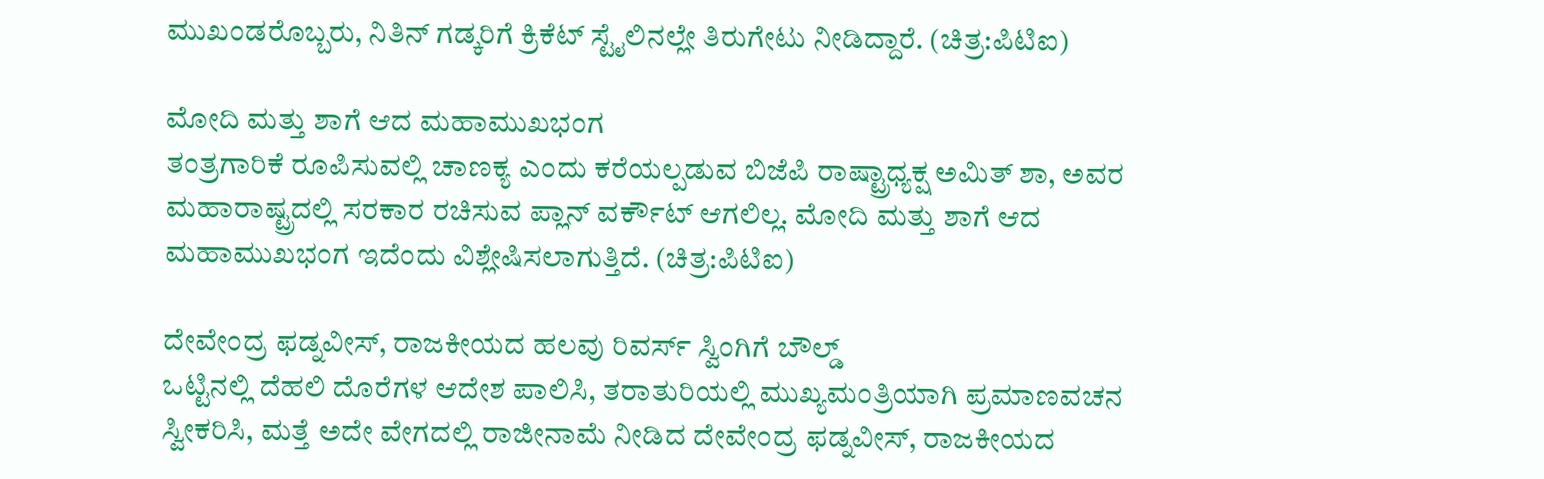ಮುಖಂಡರೊಬ್ಬರು, ನಿತಿನ್ ಗಡ್ಕರಿಗೆ ಕ್ರಿಕೆಟ್ ಸ್ಟೈಲಿನಲ್ಲೇ ತಿರುಗೇಟು ನೀಡಿದ್ದಾರೆ. (ಚಿತ್ರ:ಪಿಟಿಐ)

ಮೋದಿ ಮತ್ತು ಶಾಗೆ ಆದ ಮಹಾಮುಖಭಂಗ
ತಂತ್ರಗಾರಿಕೆ ರೂಪಿಸುವಲ್ಲಿ ಚಾಣಕ್ಯ ಎಂದು ಕರೆಯಲ್ಪಡುವ ಬಿಜೆಪಿ ರಾಷ್ಟ್ರಾಧ್ಯಕ್ಷ ಅಮಿತ್ ಶಾ, ಅವರ ಮಹಾರಾಷ್ಟ್ರದಲ್ಲಿ ಸರಕಾರ ರಚಿಸುವ ಪ್ಲಾನ್ ವರ್ಕೌಟ್ ಆಗಲಿಲ್ಲ. ಮೋದಿ ಮತ್ತು ಶಾಗೆ ಆದ ಮಹಾಮುಖಭಂಗ ಇದೆಂದು ವಿಶ್ಲೇಷಿಸಲಾಗುತ್ತಿದೆ. (ಚಿತ್ರ:ಪಿಟಿಐ)

ದೇವೇಂದ್ರ ಫಡ್ನವೀಸ್, ರಾಜಕೀಯದ ಹಲವು ರಿವರ್ಸ್ ಸ್ವಿಂಗಿಗೆ ಬೌಲ್ಡ್
ಒಟ್ಟಿನಲ್ಲಿ ದೆಹಲಿ ದೊರೆಗಳ ಆದೇಶ ಪಾಲಿಸಿ, ತರಾತುರಿಯಲ್ಲಿ ಮುಖ್ಯಮಂತ್ರಿಯಾಗಿ ಪ್ರಮಾಣವಚನ ಸ್ವೀಕರಿಸಿ, ಮತ್ತೆ ಅದೇ ವೇಗದಲ್ಲಿ ರಾಜೀನಾಮೆ ನೀಡಿದ ದೇವೇಂದ್ರ ಫಡ್ನವೀಸ್, ರಾಜಕೀಯದ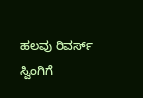ಹಲವು ರಿವರ್ಸ್ ಸ್ವಿಂಗಿಗೆ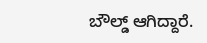ಬೌಲ್ಡ್ ಆಗಿದ್ದಾರೆ.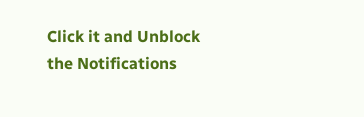Click it and Unblock the Notifications